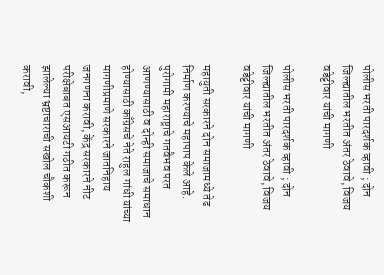पोलीस भरती पारदर्शक व्हावी ; दोन जिल्ह्यातील भरतीत अंतर ठेवावे, विजय वडेट्टीवार यांची मागणी

पोलीस भरती पारदर्शक व्हावी ; दोन जिल्ह्यातील भरतीत अंतर ठेवावे, विजय वडेट्टीवार यांची मागणी

महायुती सरकारने दोन समाजामध्ये तेढ निर्माण करण्याचे महापाप केले आहे. पुरोगामी महाराष्ट्राचे गतवैभव परत आणण्यासाठी व दोन्ही समाजाचे समाधान होण्यासाठी काँग्रेसचे नेते राहुल गांधी यांच्या मागणीप्रमाणे सरकारने जातनिहाय जनगणना करावी, केंद्र सरकारने नीट परीक्षेबाबत एसआयटी गठीत करून झालेल्या भ्रष्टाचाराची सखोल चौकशी करावी,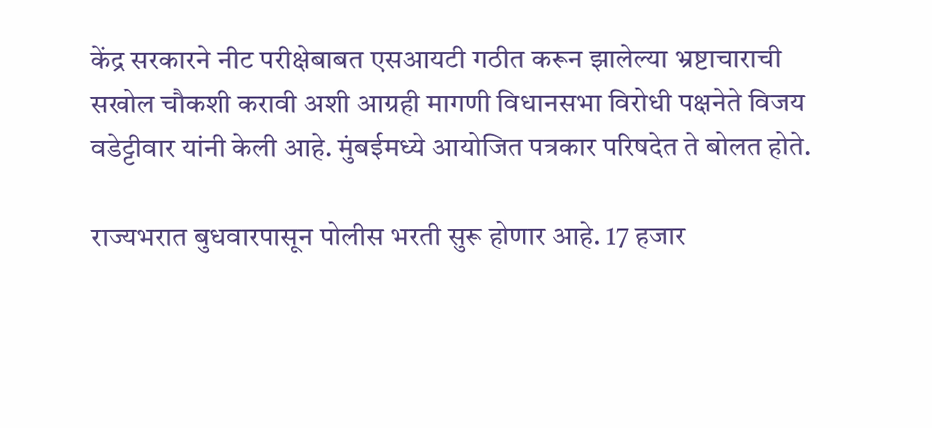केंद्र सरकारने नीट परीक्षेबाबत एसआयटी गठीत करून झालेल्या भ्रष्टाचाराची सखोल चौकशी करावी अशी आग्रही मागणी विधानसभा विरोधी पक्षनेते विजय वडेट्टीवार यांनी केली आहे. मुंबईमध्ये आयोजित पत्रकार परिषदेत ते बोलत होते.

राज्यभरात बुधवारपासून पोलीस भरती सुरू होणार आहे. 17 हजार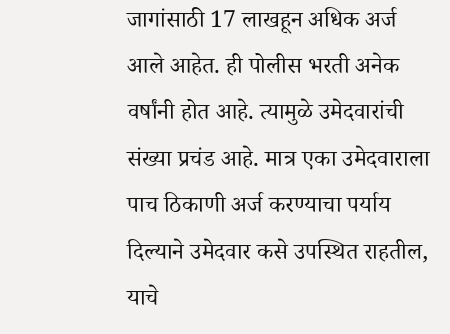जागांसाठी 17 लाखहून अधिक अर्ज आले आहेत. ही पोलीस भरती अनेक वर्षांनी होत आहे. त्यामुळे उमेदवारांची संख्या प्रचंड आहे. मात्र एका उमेदवाराला पाच ठिकाणी अर्ज करण्याचा पर्याय दिल्याने उमेदवार कसे उपस्थित राहतील, याचे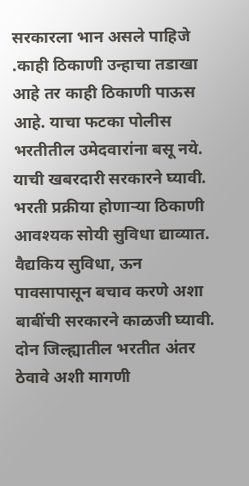सरकारला भान असले पाहिजे .काही ठिकाणी उन्हाचा तडाखा आहे तर काही ठिकाणी पाऊस आहे. याचा फटका पोलीस भरतीतील उमेदवारांना बसू नये. याची खबरदारी सरकारने घ्यावी. भरती प्रक्रीया होणाऱ्या ठिकाणी आवश्यक सोयी सुविधा द्याव्यात. वैद्यकिय सुविधा, ऊन पावसापासून बचाव करणे अशा बाबींची सरकारने काळजी घ्यावी. दोन जिल्ह्यातील भरतीत अंतर ठेवावे अशी मागणी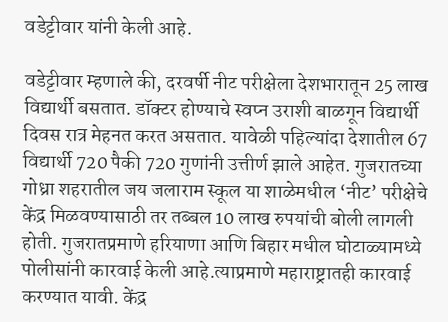वडेट्टीवार यांनी केली आहे.

वडेट्टीवार म्हणाले की, दरवर्षी नीट परीक्षेला देशभारातून 25 लाख विद्यार्थी बसतात. डॉक्टर होण्याचे स्वप्न उराशी बाळगून विद्यार्थी दिवस रात्र मेहनत करत असतात. यावेळी पहिल्यांदा देशातील 67 विद्यार्थी 720 पैकी 720 गुणांनी उत्तीर्ण झाले आहेत. गुजरातच्या गोध्रा शहरातील जय जलाराम स्कूल या शाळेमधील ‘नीट’ परीक्षेचे केंद्र मिळवण्यासाठी तर तब्बल 10 लाख रुपयांची बोली लागली होती. गुजरातप्रमाणे हरियाणा आणि बिहार मधील घोटाळ्यामध्ये पोलीसांनी कारवाई केली आहे.त्याप्रमाणे महाराष्ट्रातही कारवाई करण्यात यावी. केंद्र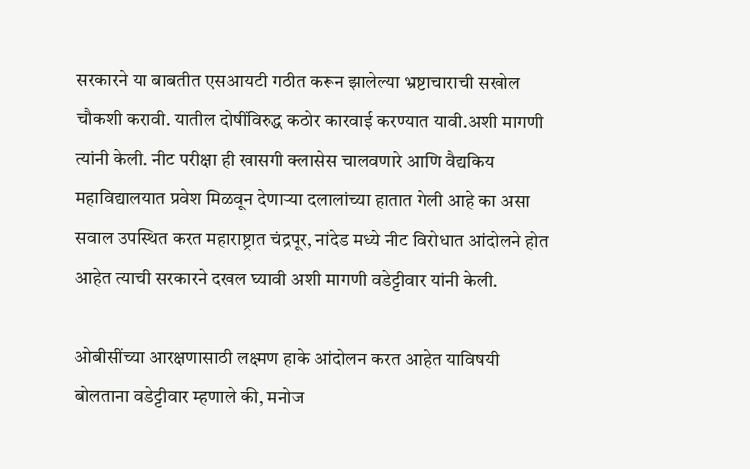सरकारने या बाबतीत एसआयटी गठीत करून झालेल्या भ्रष्टाचाराची सखोल चौकशी करावी. यातील दोषींविरुद्ध कठोर कारवाई करण्यात यावी.अशी मागणी त्यांनी केली. नीट परीक्षा ही खासगी क्लासेस चालवणारे आणि वैद्यकिय महाविद्यालयात प्रवेश मिळवून देणाऱ्या दलालांच्या हातात गेली आहे का असा सवाल उपस्थित करत महाराष्ट्रात चंद्रपूर, नांदेड मध्ये नीट विरोधात आंदोलने होत आहेत त्याची सरकारने दखल घ्यावी अशी मागणी वडेट्टीवार यांनी केली.

ओबीसींच्या आरक्षणासाठी लक्ष्मण हाके आंदोलन करत आहेत याविषयी बोलताना वडेट्टीवार म्हणाले की, मनोज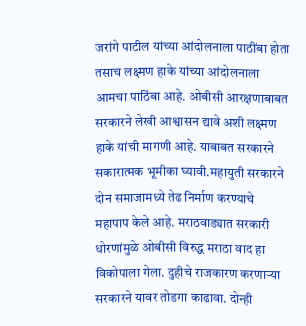जरांगे पाटील यांच्या आंदोलनाला पाठींबा होता तसाच लक्ष्मण हाके यांच्या आंदोलनाला आमचा पाठिंबा आहे. ओबीसी आरक्षणाबाबत सरकारने लेखी आश्वासन द्यावे अशी लक्ष्मण हाके यांची मागणी आहे. याबाबत सरकारने सकारात्मक भूमीका घ्यावी.महायुती सरकारने दोन समाजामध्ये तेढ निर्माण करण्याचे महापाप केले आहे. मराठवाड्यात सरकारी धोरणांमुळे ओबीसी विरुद्ध मराठा वाद हा विकोपाला गेला. दुहीचे राजकारण करणाऱ्या सरकारने यावर तोडगा काढावा. दोन्ही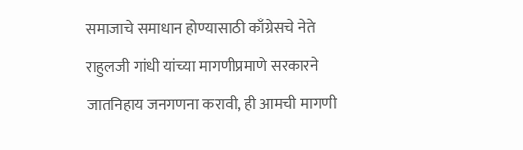समाजाचे समाधान होण्यासाठी काँग्रेसचे नेते राहुलजी गांधी यांच्या मागणीप्रमाणे सरकारने जातनिहाय जनगणना करावी, ही आमची मागणी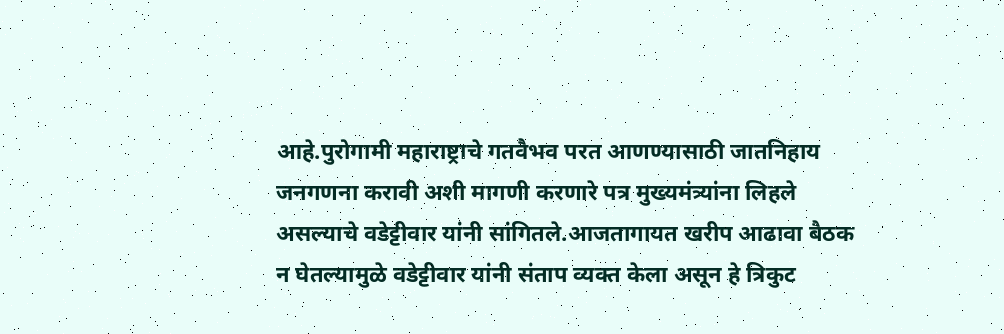आहे.पुरोगामी महाराष्ट्राचे गतवैभव परत आणण्यासाठी जातनिहाय जनगणना करावी अशी मागणी करणारे पत्र मुख्यमंत्र्यांना लिहले असल्याचे वडेट्टीवार यांनी सांगितले.आजतागायत खरीप आढावा बैठक न घेतल्यामुळे वडेट्टीवार यांनी संताप व्यक्त केला असून हे त्रिकुट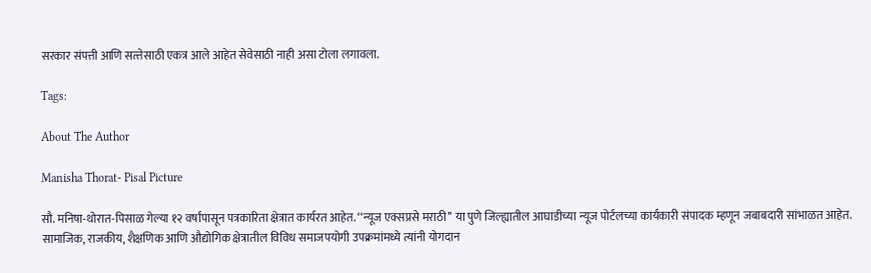सरकार संपत्ती आणि सत्त्तेसाठी एकत्र आले आहेत सेवेसाठी नाही असा टोला लगावला.

Tags:

About The Author

Manisha Thorat- Pisal Picture

सौ. मनिषा-थोरात-पिसाळ गेल्या १२ वर्षांपासून पत्रकारिता क्षेत्रात कार्यरत आहेत. ‘‘न्यूज एक्सप्रसे मराठी’’ या पुणे जिल्ह्यातील आघाडीच्या न्यूज पोर्टलच्या कार्यकारी संपादक म्हणून जबाबदारी सांभाळत आहेत. सामाजिक, राजकीय, शैक्षणिक आणि औद्योगिक क्षेत्रातील विविध समाजपयोगी उपक्रमांमध्ये त्यांनी योगदान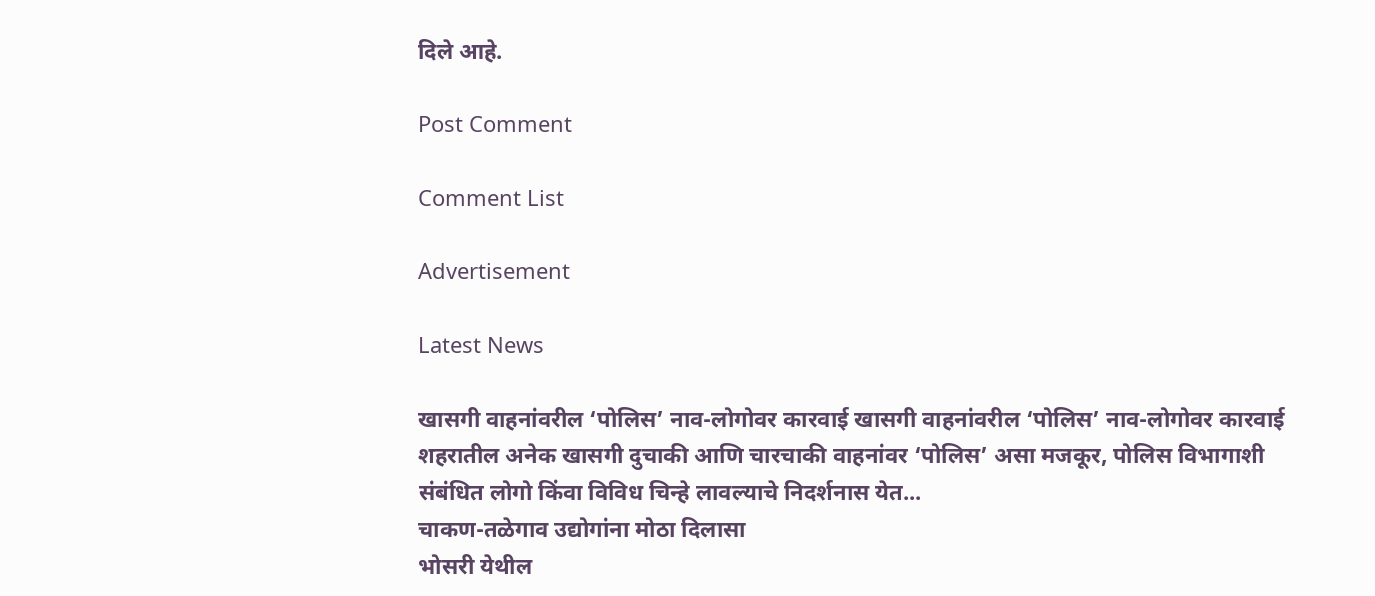दिले आहे.

Post Comment

Comment List

Advertisement

Latest News

खासगी वाहनांवरील ‘पोलिस’ नाव-लोगोवर कारवाई खासगी वाहनांवरील ‘पोलिस’ नाव-लोगोवर कारवाई
शहरातील अनेक खासगी दुचाकी आणि चारचाकी वाहनांवर ‘पोलिस’ असा मजकूर, पोलिस विभागाशी संबंधित लोगो किंवा विविध चिन्हे लावल्याचे निदर्शनास येत...
चाकण-तळेगाव उद्योगांना मोठा दिलासा
भोसरी येथील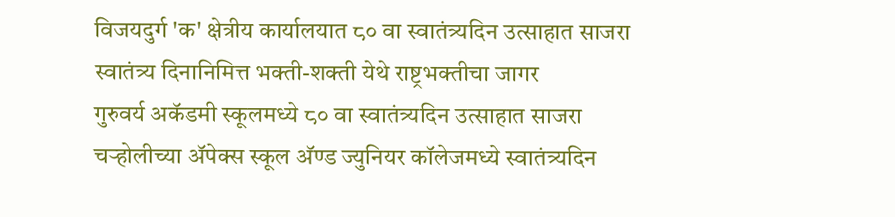विजयदुर्ग 'क' क्षेत्रीय कार्यालयात ८० वा स्वातंत्र्यदिन उत्साहात साजरा
स्वातंत्र्य दिनानिमित्त भक्ती-शक्ती येथे राष्ट्रभक्तीचा जागर
गुरुवर्य अकॅडमी स्कूलमध्ये ८० वा स्वातंत्र्यदिन उत्साहात साजरा
चऱ्होलीच्या अ‍ॅपेक्स स्कूल अ‍ॅण्ड ज्युनियर कॉलेजमध्ये स्वातंत्र्यदिन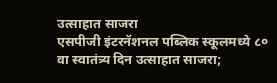उत्साहात साजरा
एसपीजी इंटरनॅशनल पब्लिक स्कूलमध्ये ८० वा स्वातंत्र्य दिन उत्साहात साजरा;